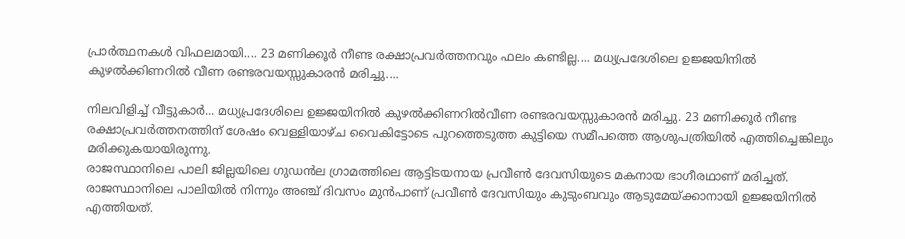പ്രാർത്ഥനകൾ വിഫലമായി.... 23 മണിക്കൂർ നീണ്ട രക്ഷാപ്രവർത്തനവും ഫലം കണ്ടില്ല.... മധ്യപ്രദേശിലെ ഉജ്ജയിനിൽ കുഴൽക്കിണറിൽ വീണ രണ്ടരവയസ്സുകാരൻ മരിച്ചു....

നിലവിളിച്ച് വീട്ടുകാർ... മധ്യപ്രദേശിലെ ഉജ്ജയിനിൽ കുഴൽക്കിണറിൽവീണ രണ്ടരവയസ്സുകാരൻ മരിച്ചു. 23 മണിക്കൂർ നീണ്ട രക്ഷാപ്രവർത്തനത്തിന് ശേഷം വെള്ളിയാഴ്ച വൈകിട്ടോടെ പുറത്തെടുത്ത കുട്ടിയെ സമീപത്തെ ആശുപത്രിയിൽ എത്തിച്ചെങ്കിലും മരിക്കുകയായിരുന്നു.
രാജസ്ഥാനിലെ പാലി ജില്ലയിലെ ഗുഡൻല ഗ്രാമത്തിലെ ആട്ടിടയനായ പ്രവീൺ ദേവസിയുടെ മകനായ ഭാഗീരഥാണ് മരിച്ചത്. രാജസ്ഥാനിലെ പാലിയിൽ നിന്നും അഞ്ച് ദിവസം മുൻപാണ് പ്രവീൺ ദേവസിയും കുടുംബവും ആടുമേയ്ക്കാനായി ഉജ്ജയിനിൽ എത്തിയത്.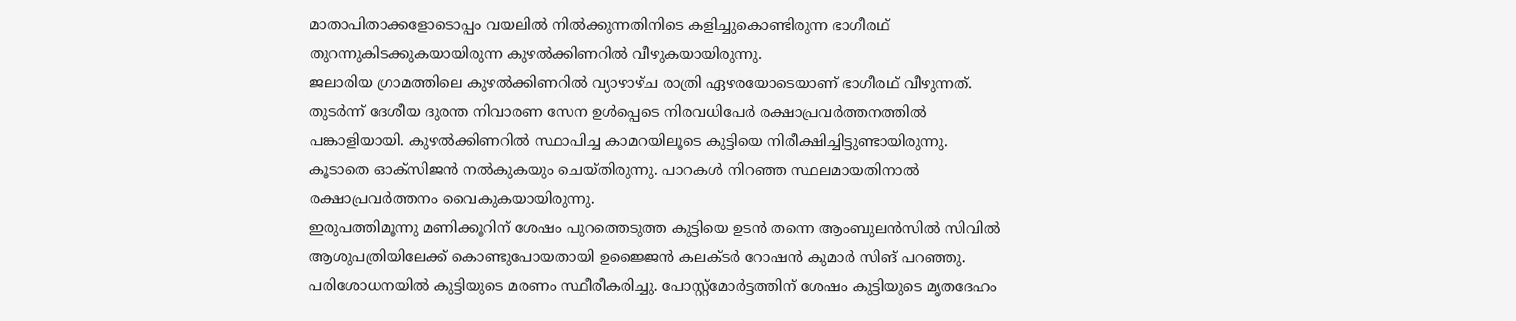മാതാപിതാക്കളോടൊപ്പം വയലിൽ നിൽക്കുന്നതിനിടെ കളിച്ചുകൊണ്ടിരുന്ന ഭാഗീരഥ് തുറന്നുകിടക്കുകയായിരുന്ന കുഴൽക്കിണറിൽ വീഴുകയായിരുന്നു.
ജലാരിയ ഗ്രാമത്തിലെ കുഴൽക്കിണറിൽ വ്യാഴാഴ്ച രാത്രി ഏഴരയോടെയാണ് ഭാഗീരഥ് വീഴുന്നത്. തുടർന്ന് ദേശീയ ദുരന്ത നിവാരണ സേന ഉൾപ്പെടെ നിരവധിപേർ രക്ഷാപ്രവർത്തനത്തിൽ പങ്കാളിയായി. കുഴൽക്കിണറിൽ സ്ഥാപിച്ച കാമറയിലൂടെ കുട്ടിയെ നിരീക്ഷിച്ചിട്ടുണ്ടായിരുന്നു. കൂടാതെ ഓക്സിജൻ നൽകുകയും ചെയ്തിരുന്നു. പാറകൾ നിറഞ്ഞ സ്ഥലമായതിനാൽ രക്ഷാപ്രവർത്തനം വൈകുകയായിരുന്നു.
ഇരുപത്തിമൂന്നു മണിക്കൂറിന് ശേഷം പുറത്തെടുത്ത കുട്ടിയെ ഉടൻ തന്നെ ആംബുലൻസിൽ സിവിൽ ആശുപത്രിയിലേക്ക് കൊണ്ടുപോയതായി ഉജ്ജൈൻ കലക്ടർ റോഷൻ കുമാർ സിങ് പറഞ്ഞു. പരിശോധനയിൽ കുട്ടിയുടെ മരണം സ്ഥീരീകരിച്ചു. പോസ്റ്റ്മോർട്ടത്തിന് ശേഷം കുട്ടിയുടെ മൃതദേഹം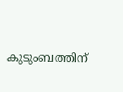കുടുംബത്തിന്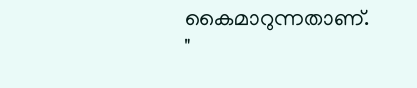കൈമാറുന്നതാണ്.
"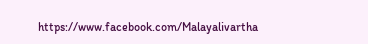https://www.facebook.com/Malayalivartha